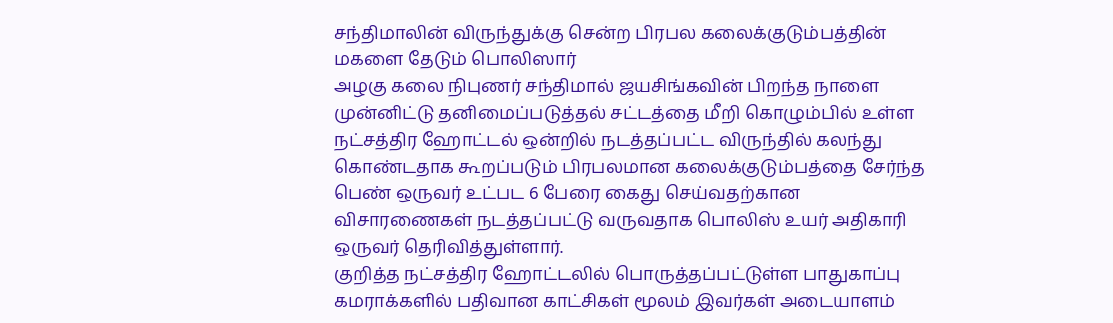சந்திமாலின் விருந்துக்கு சென்ற பிரபல கலைக்குடும்பத்தின் மகளை தேடும் பொலிஸார்
அழகு கலை நிபுணர் சந்திமால் ஜயசிங்கவின் பிறந்த நாளை முன்னிட்டு தனிமைப்படுத்தல் சட்டத்தை மீறி கொழும்பில் உள்ள நட்சத்திர ஹோட்டல் ஒன்றில் நடத்தப்பட்ட விருந்தில் கலந்து கொண்டதாக கூறப்படும் பிரபலமான கலைக்குடும்பத்தை சேர்ந்த பெண் ஒருவர் உட்பட 6 பேரை கைது செய்வதற்கான விசாரணைகள் நடத்தப்பட்டு வருவதாக பொலிஸ் உயர் அதிகாரி ஒருவர் தெரிவித்துள்ளார்.
குறித்த நட்சத்திர ஹோட்டலில் பொருத்தப்பட்டுள்ள பாதுகாப்பு கமராக்களில் பதிவான காட்சிகள் மூலம் இவர்கள் அடையாளம்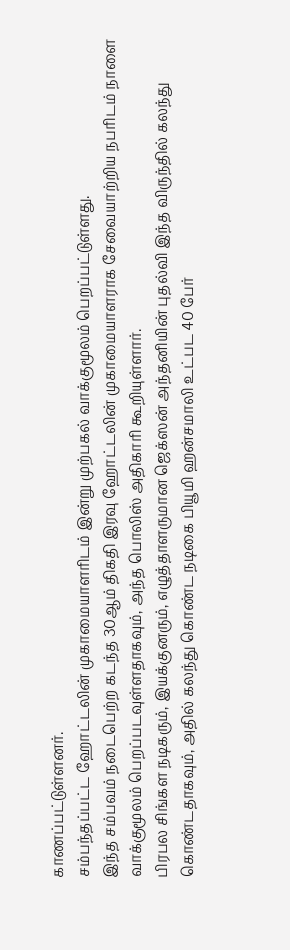காணப்பட்டுள்ளனர்.
சம்பந்தப்பட்ட ஹோட்டலின் முகாமையாளரிடம் இன்று முற்பகல் வாக்குமூலம் பெறப்பட்டுள்ளது.
இந்த சம்பவம் நடைபெற்ற கடந்த 30ஆம் திகதி இரவு ஹோட்டலின் முகாமையாளராக சேவையாற்றிய நபரிடம் நாளை வாக்குமூலம் பெறப்படவுள்ளதாகவும், அந்த பொலிஸ் அதிகாரி கூறியுள்ளார்.
பிரபல சிங்கள நடிகரும், இயக்குனரும், எழுத்தாளருமான ஜெக்ஸன் அந்தனியின் புதல்வி இந்த விருந்தில் கலந்து கொண்டதாகவும், அதில் கலந்து கொண்ட நடிகை பியூமி ஹன்சமாலி உட்பட 40 பேர்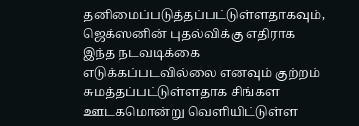தனிமைப்படுத்தப்பட்டுள்ளதாகவும், ஜெக்ஸனின் புதல்விக்கு எதிராக இந்த நடவடிக்கை எடுக்கப்படவில்லை எனவும் குற்றம் சுமத்தப்பட்டுள்ளதாக சிங்கள ஊடகமொன்று வெளியிட்டுள்ள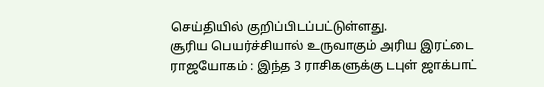செய்தியில் குறிப்பிடப்பட்டுள்ளது.
சூரிய பெயர்ச்சியால் உருவாகும் அரிய இரட்டை ராஜயோகம் : இந்த 3 ராசிகளுக்கு டபுள் ஜாக்பாட்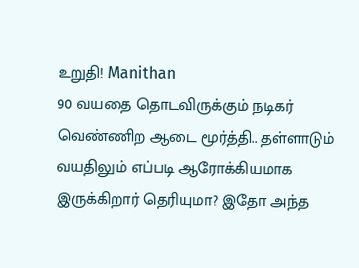உறுதி! Manithan
90 வயதை தொடவிருக்கும் நடிகர் வெண்ணிற ஆடை மூர்த்தி.. தள்ளாடும் வயதிலும் எப்படி ஆரோக்கியமாக இருக்கிறார் தெரியுமா? இதோ அந்த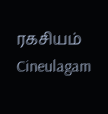ரகசியம் Cineulagam